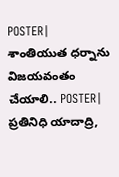POSTER| శాంతియుత ధర్నాను విజయవంతం చేయాలి.. POSTER| ప్రతినిధి యాదాద్రి,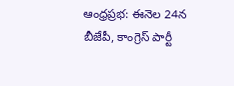ఆంధ్రప్రభ: ఈనెల 24న బీజేపీ, కాంగ్రెస్ పార్టీ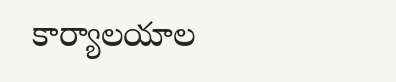కార్యాలయాల